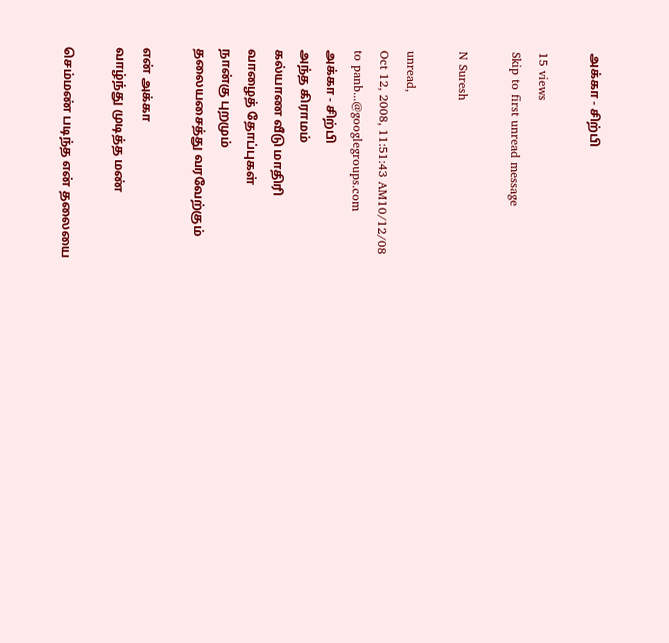அக்கா - சிற்பி

15 views
Skip to first unread message

N Suresh

unread,
Oct 12, 2008, 11:51:43 AM10/12/08
to panb...@googlegroups.com
அக்கா - சிற்பி
அந்த கிராமம்
கல்யாண வீடு மாதிரி
வாழைத் தோப்புகள்
நான்கு புறமும்
தலையசைத்து வரவேற்கும்

என் அக்கா
வாழ்ந்து முடித்த மண்

செம்மண் படிந்த என் தலையை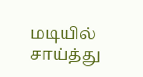மடியில் சாய்த்து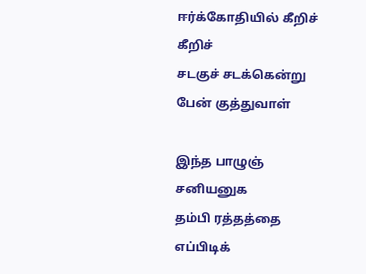ஈர்க்கோதியில் கீறிச் கீறிச்
சடகுச் சடக்கென்று
பேன் குத்துவாள்

இந்த பாழுஞ் சனியனுக
தம்பி ரத்தத்தை
எப்பிடிக்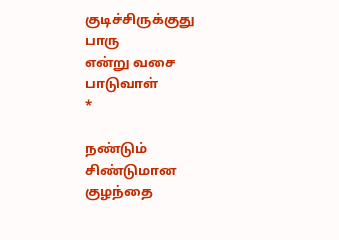குடிச்சிருக்குது பாரு
என்று வசை பாடுவாள்
*

நண்டும் சிண்டுமான
குழந்தை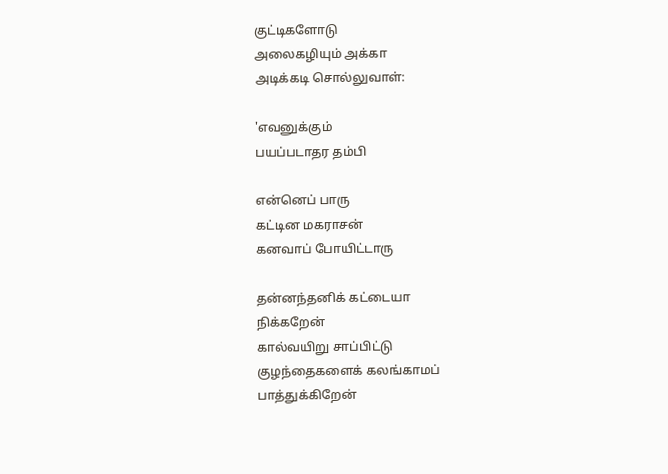குட்டிகளோடு
அலைகழியும் அக்கா
அடிக்கடி சொல்லுவாள்:

'எவனுக்கும்
பயப்படாதர தம்பி

என்னெப் பாரு
கட்டின மகராசன்
கனவாப் போயிட்டாரு

தன்னந்தனிக் கட்டையா
நிக்கறேன்
கால்வயிறு சாப்பிட்டு
குழந்தைகளைக் கலங்காமப்
பாத்துக்கிறேன்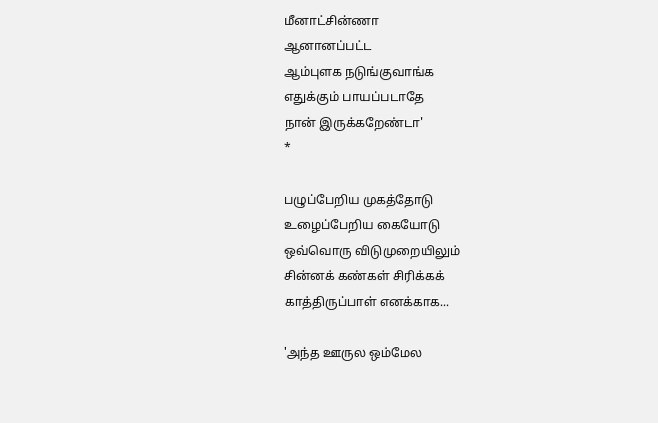மீனாட்சின்ணா
ஆனானப்பட்ட
ஆம்புளக நடுங்குவாங்க
எதுக்கும் பாயப்படாதே
நான் இருக்கறேண்டா'
*

பழுப்பேறிய முகத்தோடு
உழைப்பேறிய கையோடு
ஒவ்வொரு விடுமுறையிலும்
சின்னக் கண்கள் சிரிக்கக்
காத்திருப்பாள் எனக்காக...

'அந்த ஊருல ஒம்மேல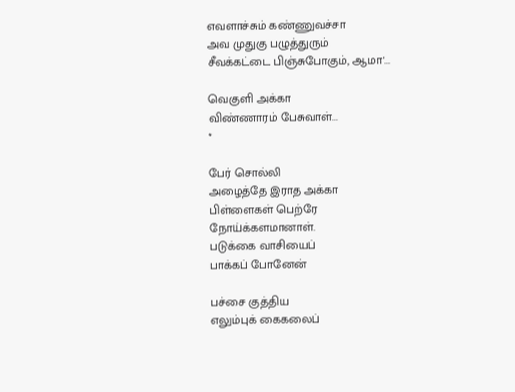எவளாச்சும் கண்ணுவச்சா
அவ முதுகு பழுத்துரும்
சீவக்கட்டை பிஞ்சுபோகும், ஆமா'...

வெகுளி அக்கா
விண்ணாரம் பேசுவாள்...
*

பேர் சொல்லி
அழைத்தே இராத அக்கா
பிள்ளைகள் பெற்ரே
நோய்க்களமானாள்.
படுக்கை வாசியைப்
பாக்கப் போனேன்

பச்சை குத்திய
எலும்புக் கைகலைப்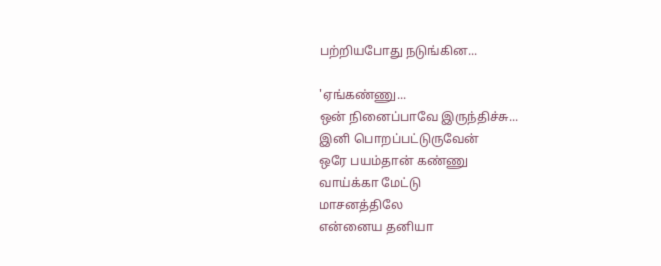பற்றியபோது நடுங்கின...

'ஏங்கண்ணு...
ஒன் நினைப்பாவே இருந்திச்சு...
இனி பொறப்பட்டுருவேன்
ஒரே பயம்தான் கண்ணு
வாய்க்கா மேட்டு
மாசனத்திலே
என்னைய தனியா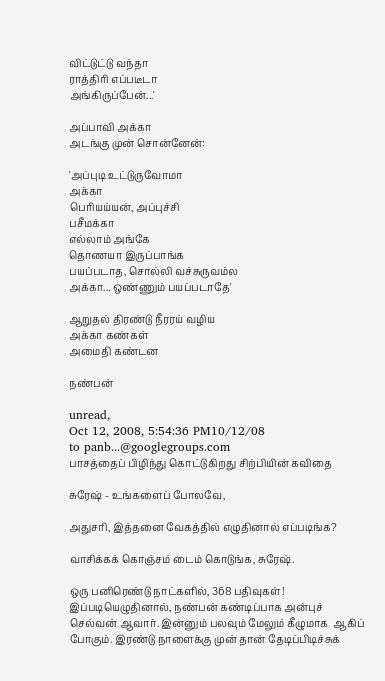விட்டுட்டு வந்தா
ராத்திரி எப்படீடா
அங்கிருப்பேன்...'

அப்பாவி அக்கா
அடங்கு முன் சொன்னேன்:

'அப்புடி உட்டுருவோமா
அக்கா
பெரியய்யன், அப்புச்சி
பசீமக்கா
எல்லாம் அங்கே
தொணயா இருப்பாங்க
பயப்படாத, சொல்லி வச்சுருவம்ல
அக்கா... ஒண்ணும் பயப்படாதே'

ஆறுதல் திரண்டு நீரரய் வழிய
அக்கா கண்கள்
அமைதி கண்டன

நண்பன்

unread,
Oct 12, 2008, 5:54:36 PM10/12/08
to panb...@googlegroups.com
பாசத்தைப் பிழிந்து கொட்டுகிறது சிற்பியின் கவிதை

சுரேஷ் - உங்களைப் போலவே,

அதுசரி, இத்தனை வேகத்தில் எழுதினால் எப்படிங்க?

வாசிக்கக் கொஞ்சம் டைம் கொடுங்க, சுரேஷ்.

ஒரு பனிரெண்டு நாட்களில், 368 பதிவுகள்!  இப்படியெழுதினால், நண்பன் கண்டிப்பாக அன்புச் செல்வன் ஆவார். இன்னும் பலவும் மேலும் கீழுமாக  ஆகிப் போகும். இரண்டு நாளைக்கு முன் தான் தேடிப்பிடிச்சுக்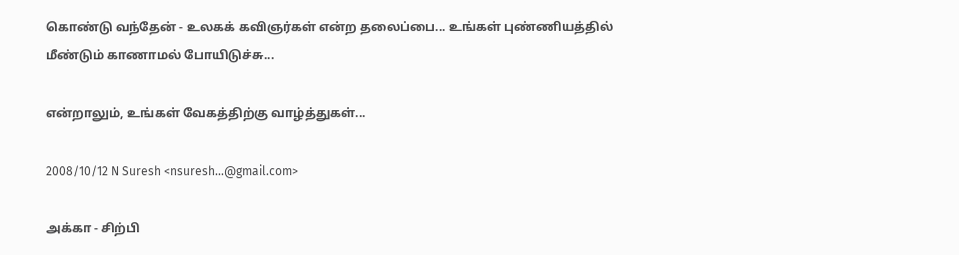கொண்டு வந்தேன் - உலகக் கவிஞர்கள் என்ற தலைப்பை... உங்கள் புண்ணியத்தில் மீண்டும் காணாமல் போயிடுச்சு...

என்றாலும், உங்கள் வேகத்திற்கு வாழ்த்துகள்...

2008/10/12 N Suresh <nsuresh...@gmail.com>

அக்கா - சிற்பி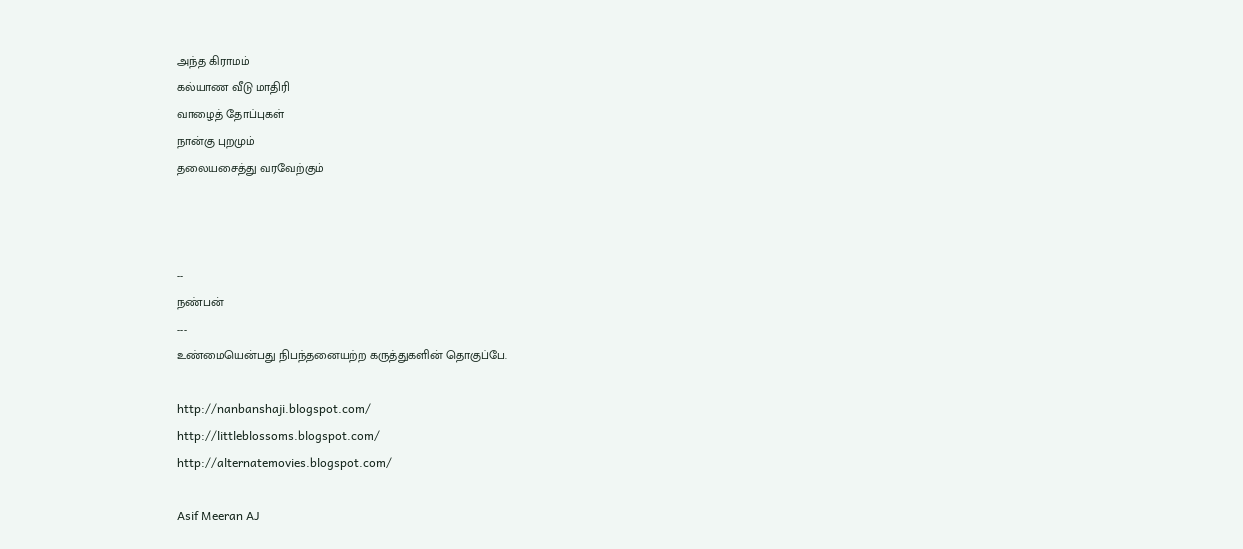அந்த கிராமம்
கல்யாண வீடு மாதிரி
வாழைத் தோப்புகள்
நான்கு புறமும்
தலையசைத்து வரவேற்கும்



--
நண்பன்
---
உண்மையென்பது நிபந்தனையற்ற கருத்துகளின் தொகுப்பே.

http://nanbanshaji.blogspot.com/
http://littleblossoms.blogspot.com/
http://alternatemovies.blogspot.com/

Asif Meeran AJ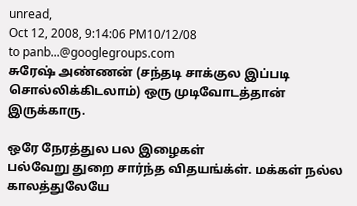unread,
Oct 12, 2008, 9:14:06 PM10/12/08
to panb...@googlegroups.com
சுரேஷ் அண்ணன் (சந்தடி சாக்குல இப்படி சொல்லிக்கிடலாம்) ஒரு முடிவோடத்தான்
இருக்காரு.

ஒரே நேரத்துல பல இழைகள்
பல்வேறு துறை சார்ந்த விதயங்க்ள். மக்கள் நல்ல காலத்துலேயே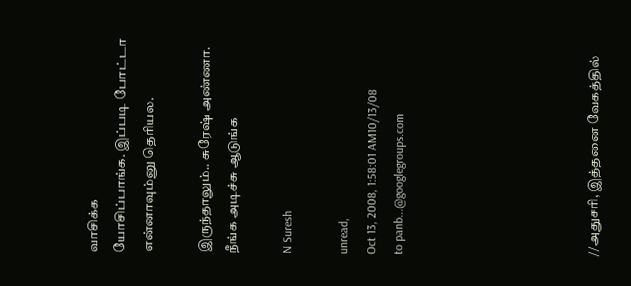வாசிக்க
யோசிப்பாங்க. இப்படி போட்டா என்னாவும்னு தெரியல.

இருந்தாலும்.. சுரேஷ் அண்ணா. நீங்க அடிச்சு ஆடுங்க

N Suresh

unread,
Oct 13, 2008, 1:58:01 AM10/13/08
to panb...@googlegroups.com






//அதுசரி, இத்தனை வேகத்தில்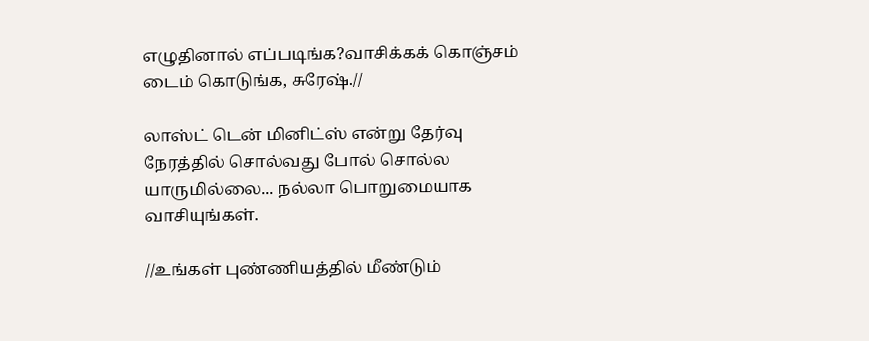எழுதினால் எப்படிங்க?வாசிக்கக் கொஞ்சம் டைம் கொடுங்க, சுரேஷ்.//

லாஸ்ட் டென் மினிட்ஸ் என்று தேர்வு நேரத்தில் சொல்வது போல் சொல்ல யாருமில்லை... நல்லா பொறுமையாக வாசியுங்கள்.

//உங்கள் புண்ணியத்தில் மீண்டும்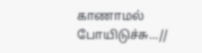காணாமல் போயிடுச்சு...//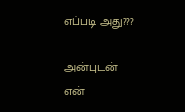எப்படி அது???

அன்புடன்
என்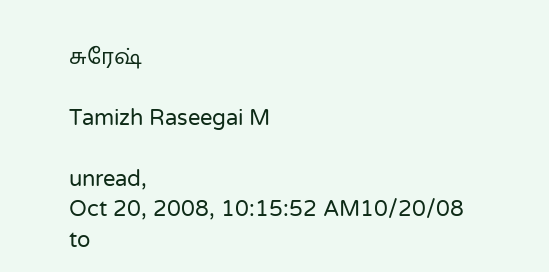சுரேஷ்

Tamizh Raseegai M

unread,
Oct 20, 2008, 10:15:52 AM10/20/08
to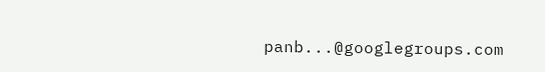panb...@googlegroups.com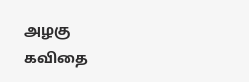அழகு கவிதை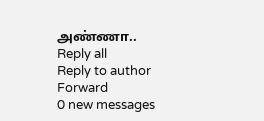அண்ணா..
Reply all
Reply to author
Forward
0 new messages